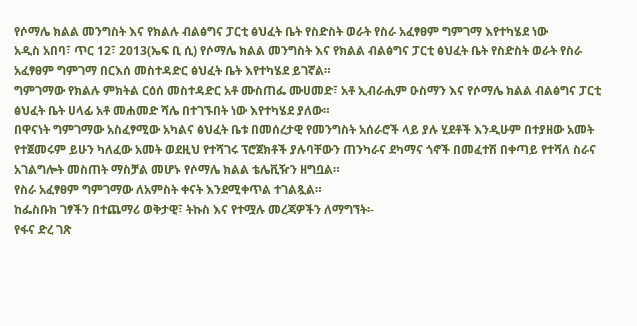የሶማሌ ክልል መንግስት እና የክልሉ ብልፅግና ፓርቲ ፅህፈት ቤት የስድስት ወራት የስራ አፈፃፀም ግምገማ እየተካሄደ ነው
አዲስ አበባ፣ ጥር 12፣ 2013(ኤፍ ቢ ሲ) የሶማሌ ክልል መንግስት እና የክልል ብልፅግና ፓርቲ ፅህፈት ቤት የስድስት ወራት የስራ አፈፃፀም ግምገማ በርእሰ መስተዳድር ፅህፈት ቤት እየተካሄደ ይገኛል።
ግምገማው የክልሉ ምክትል ርዕሰ መስተዳድር አቶ ሙስጠፌ ሙሀመድ፣ አቶ ኢብራሒም ዑስማን እና የሶማሌ ክልል ብልፅግና ፓርቲ ፅህፈት ቤት ሀላፊ አቶ መሐመድ ሻሌ በተገኙበት ነው እየተካሄደ ያለው።
በዋናነት ግምገማው አስፈፃሚው አካልና ፅህፈት ቤቱ በመሰረታዊ የመንግስት አሰራሮች ላይ ያሉ ሂደቶች እንዲሁም በተያዘው አመት የተጀመሩም ይሁን ካለፈው አመት ወደዚህ የተሻገሩ ፕሮጀክቶች ያሉባቸውን ጠንካራና ደካማና ጎኖች በመፈተሽ በቀጣይ የተሻለ ስራና አገልግሎት መስጠት ማስቻል መሆኑ የሶማሌ ክልል ቴሌቪዥን ዘግቧል።
የስራ አፈፃፀም ግምገማው ለአምስት ቀናት እንደሚቀጥል ተገልጿል።
ከፌስቡክ ገፃችን በተጨማሪ ወቅታዊ፣ ትኩስ እና የተሟሉ መረጃዎችን ለማግኘት፡-
የፋና ድረ ገጽ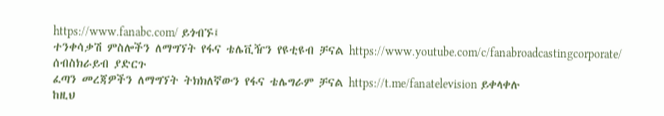https://www.fanabc.com/ ይጎብኙ፤
ተንቀሳቃሽ ምስሎችን ለማግኘት የፋና ቴሌቪዥን የዩቲዩብ ቻናል https://www.youtube.com/c/fanabroadcastingcorporate/ ሰብስክራይብ ያድርጉ
ፈጣን መረጃዎችን ለማግኘት ትክክለኛውን የፋና ቴሌግራም ቻናል https://t.me/fanatelevision ይቀላቀሉ
ከዚህ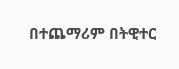በተጨማሪም በትዊተር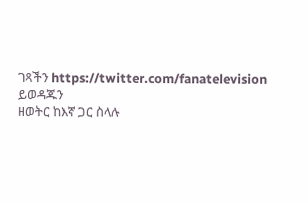ገጻችን https://twitter.com/fanatelevision ይወዳጁን
ዘወትር ከእኛ ጋር ስላሉ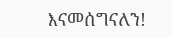እናመሰግናለን!